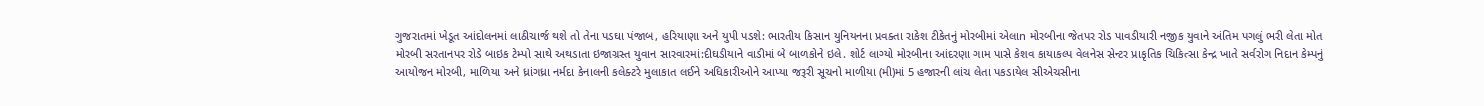ગુજરાતમાં ખેડૂત આંદોલનમાં લાઠીચાર્જ થશે તો તેના પડઘા પંજાબ, હરિયાણા અને યુપી પડશે: ભારતીય કિસાન યુનિયનના પ્રવક્તા રાકેશ ટીકેતનું મોરબીમાં એલાn મોરબીના જેતપર રોડ પાવડીયારી નજીક યુવાને અંતિમ પગલું ભરી લેતા મોત મોરબી સરતાનપર રોડે બાઇક ટેમ્પો સાથે અથડાતા ઇજાગ્રસ્ત યુવાન સારવારમાં:દીઘડીયાને વાડીમાં બે બાળકોને ઇલે. શોર્ટ લાગ્યો મોરબીના આંદરણા ગામ પાસે કેશવ કાયાકલ્પ વેલનેસ સેન્ટર પ્રાકૃતિક ચિકિત્સા કેન્દ્ર ખાતે સર્વરોગ નિદાન કેમ્પનું આયોજન મોરબી, માળિયા અને ધ્રાંગધ્રા નર્મદા કેનાલની કલેક્ટરે મુલાકાત લઈને અધિકારીઓને આપ્યા જરૂરી સૂચનો માળીયા (મી)માં 5 હજારની લાંચ લેતા પકડાયેલ સીએચસીના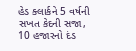હેડ ક્લાર્કને 5 વર્ષની સખત કેદની સજા, 10 હજારનો દંડ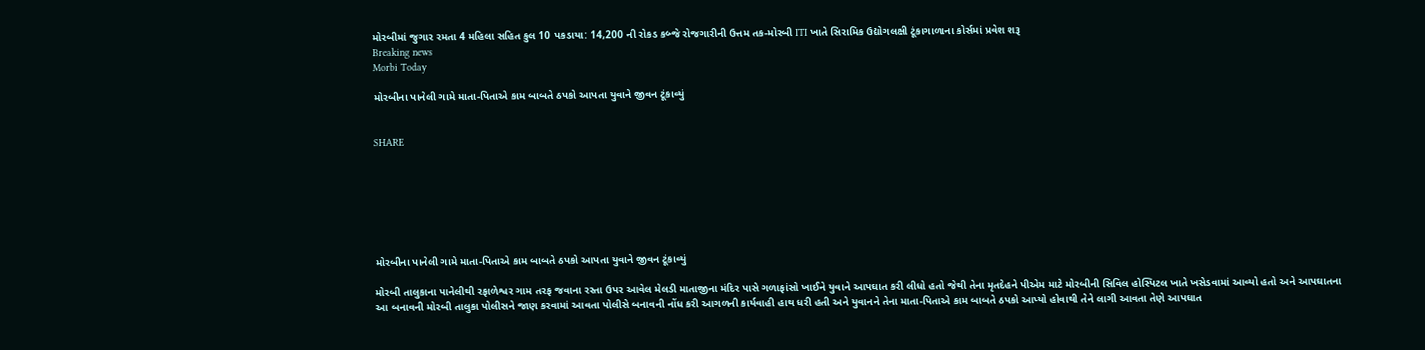મોરબીમાં જુગાર રમતા 4 મહિલા સહિત કુલ 10 પકડાયા: 14,200 ની રોકડ કબ્જે રોજગારીની ઉત્તમ તક-મોરબી ITI ખાતે સિરામિક ઉદ્યોગલક્ષી ટૂંકાગાળાના કોર્સમાં પ્રવેશ શરૂ
Breaking news
Morbi Today

મોરબીના પાનેલી ગામે માતા-પિતાએ કામ બાબતે ઠપકો આપતા યુવાને જીવન ટૂંકાવ્યું


SHARE







મોરબીના પાનેલી ગામે માતા-પિતાએ કામ બાબતે ઠપકો આપતા યુવાને જીવન ટૂંકાવ્યું

મોરબી તાલુકાના પાનેલીથી રફાળેશ્વર ગામ તરફ જવાના રસ્તા ઉપર આવેલ મેલડી માતાજીના મંદિર પાસે ગળાફાંસો ખાઈને યુવાને આપઘાત કરી લીધો હતો જેથી તેના મૃતદેહને પીએમ માટે મોરબીની સિવિલ હોસ્પિટલ ખાતે ખસેડવામાં આવ્યો હતો અને આપઘાતના આ બનાવની મોરબી તાલુકા પોલીસને જાણ કરવામાં આવતા પોલીસે બનાવની નોંધ કરી આગળની કાર્યવાહી હાથ ધરી હતી અને યુવાનને તેના માતા-પિતાએ કામ બાબતે ઠપકો આપ્યો હોવાથી તેને લાગી આવતા તેણે આપઘાત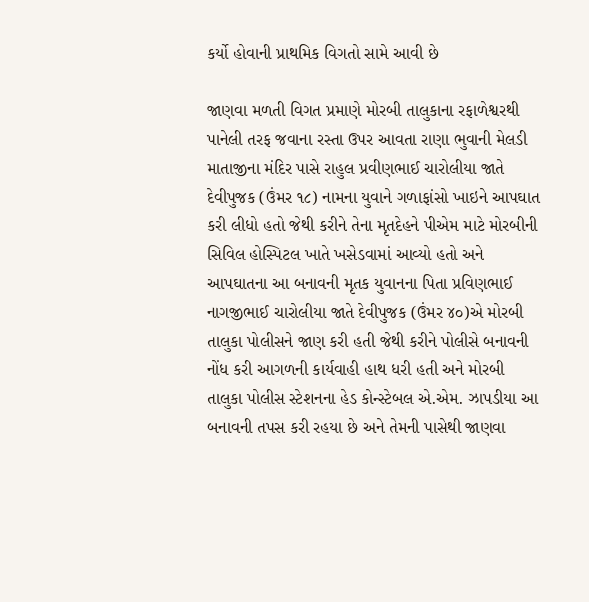કર્યો હોવાની પ્રાથમિક વિગતો સામે આવી છે

જાણવા મળતી વિગત પ્રમાણે મોરબી તાલુકાના રફાળેશ્વરથી પાનેલી તરફ જવાના રસ્તા ઉપર આવતા રાણા ભુવાની મેલડી માતાજીના મંદિર પાસે રાહુલ પ્રવીણભાઈ ચારોલીયા જાતે દેવીપુજક (ઉંમર ૧૮) નામના યુવાને ગળાફાંસો ખાઇને આપઘાત કરી લીધો હતો જેથી કરીને તેના મૃતદેહને પીએમ માટે મોરબીની સિવિલ હોસ્પિટલ ખાતે ખસેડવામાં આવ્યો હતો અને આપઘાતના આ બનાવની મૃતક યુવાનના પિતા પ્રવિણભાઈ નાગજીભાઈ ચારોલીયા જાતે દેવીપુજક (ઉંમર ૪૦)એ મોરબી તાલુકા પોલીસને જાણ કરી હતી જેથી કરીને પોલીસે બનાવની નોંધ કરી આગળની કાર્યવાહી હાથ ધરી હતી અને મોરબી તાલુકા પોલીસ સ્ટેશનના હેડ કોન્સ્ટેબલ એ.એમ. ઝાપડીયા આ બનાવની તપસ કરી રહયા છે અને તેમની પાસેથી જાણવા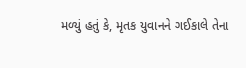મળ્યું હતું કે, મૃતક યુવાનને ગઈકાલે તેના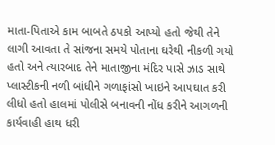માતા-પિતાએ કામ બાબતે ઠપકો આપ્યો હતો જેથી તેને લાગી આવતા તે સાંજના સમયે પોતાના ઘરેથી નીકળી ગયો હતો અને ત્યારબાદ તેને માતાજીના મંદિર પાસે ઝાડ સાથે પ્લાસ્ટીકની નળી બાંધીને ગળાફાંસો ખાઇને આપઘાત કરી લીધો હતો હાલમાં પોલીસે બનાવની નોંધ કરીને આગળની કાર્યવાહી હાથ ધરી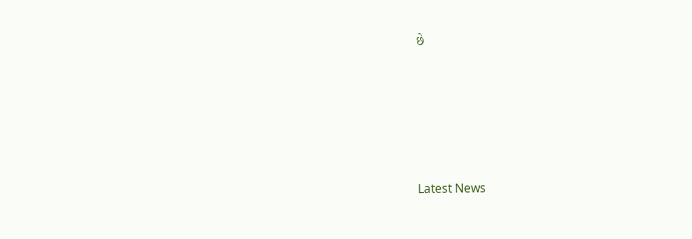છે






Latest News